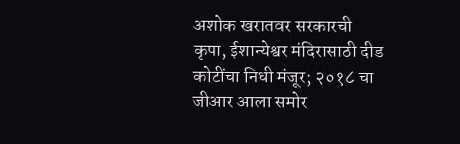अशोक खरातवर सरकारची कृपा, ईशान्येश्वर मंदिरासाठी दीड कोटींचा निधी मंजूर; २०१८ चा जीआर आला समोर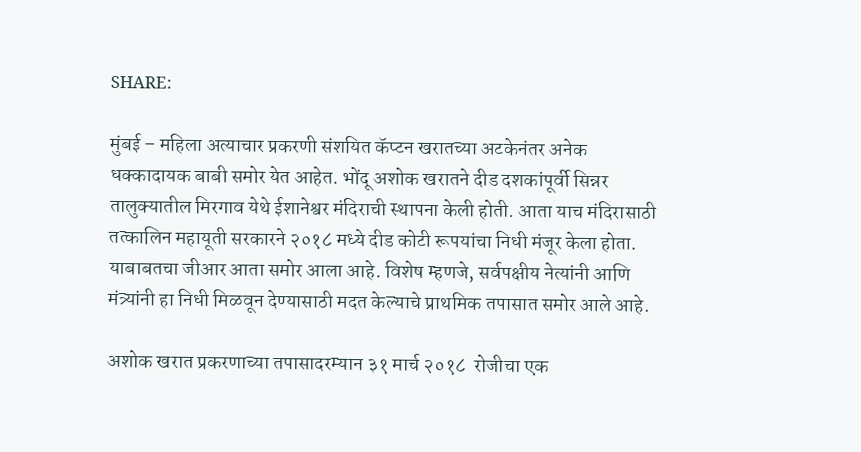SHARE:

मुंबई – महिला अत्याचार प्रकरणी संशयित कॅप्टन खरातच्या अटकेनंतर अनेक धक्कादायक बाबी समोर येत आहेत. भोंदू अशोक खरातने दीड दशकांपूर्वी सिन्नर तालुक्यातील मिरगाव येथे ईशानेश्वर मंदिराची स्थापना केली होती. आता याच मंदिरासाठी तत्कालिन महायूती सरकारने २०१८ मध्ये दीड कोटी रूपयांचा निधी मंजूर केला होता. याबाबतचा जीआर आता समोर आला आहे. विशेष म्हणजे, सर्वपक्षीय नेत्यांनी आणि मंत्र्यांनी हा निधी मिळवून देण्यासाठी मदत केल्याचे प्राथमिक तपासात समोर आले आहे.

अशोक खरात प्रकरणाच्या तपासादरम्यान ३१ मार्च २०१८  रोजीचा एक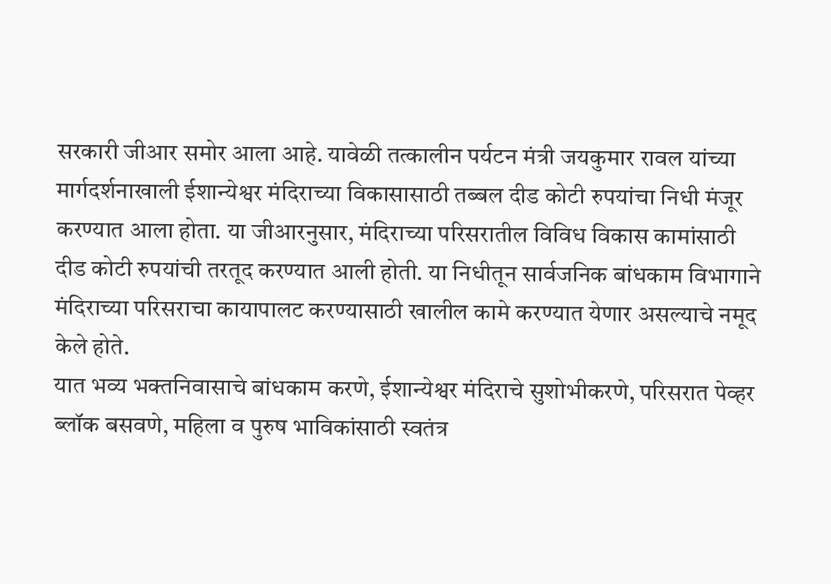सरकारी जीआर समोर आला आहे. यावेळी तत्कालीन पर्यटन मंत्री जयकुमार रावल यांच्या मार्गदर्शनाखाली ईशान्येश्वर मंदिराच्या विकासासाठी तब्बल दीड कोटी रुपयांचा निधी मंजूर करण्यात आला होता. या जीआरनुसार, मंदिराच्या परिसरातील विविध विकास कामांसाठी दीड कोटी रुपयांची तरतूद करण्यात आली होती. या निधीतून सार्वजनिक बांधकाम विभागाने मंदिराच्या परिसराचा कायापालट करण्यासाठी खालील कामे करण्यात येणार असल्याचे नमूद केले होते.
यात भव्य भक्तनिवासाचे बांधकाम करणे, ईशान्येश्वर मंदिराचे सुशोभीकरणे, परिसरात पेव्हर ब्लॉक बसवणे, महिला व पुरुष भाविकांसाठी स्वतंत्र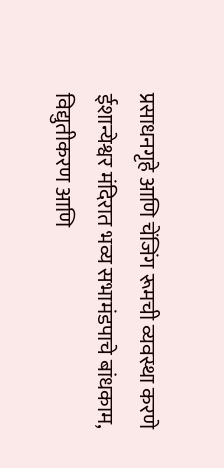प्रसाधनगृहे आणि चेंजिंग रूमची व्यवस्था करणे ईशान्येश्वर मंदिरात भव्य सभामंडपाचे बांधकाम, विद्युतीकरण आणि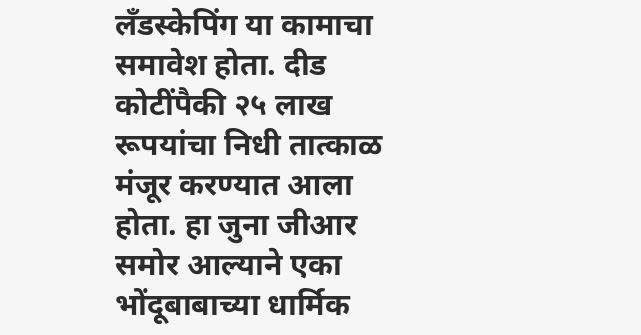लँडस्केपिंग या कामाचा समावेश होता. दीड कोटींपैकी २५ लाख रूपयांचा निधी तात्काळ मंजूर करण्यात आला होता. हा जुना जीआर समोर आल्याने एका भोंदूबाबाच्या धार्मिक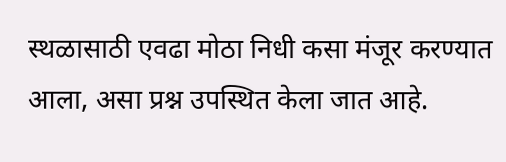स्थळासाठी एवढा मोठा निधी कसा मंजूर करण्यात आला, असा प्रश्न उपस्थित केला जात आहे.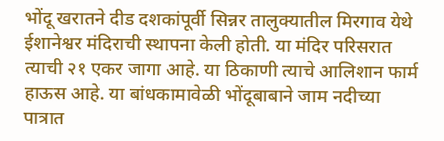भोंदू खरातने दीड दशकांपूर्वी सिन्नर तालुक्यातील मिरगाव येथे ईशानेश्वर मंदिराची स्थापना केली होती. या मंदिर परिसरात त्याची २१ एकर जागा आहे. या ठिकाणी त्याचे आलिशान फार्म हाऊस आहे. या बांधकामावेळी भोंदूबाबाने जाम नदीच्या पात्रात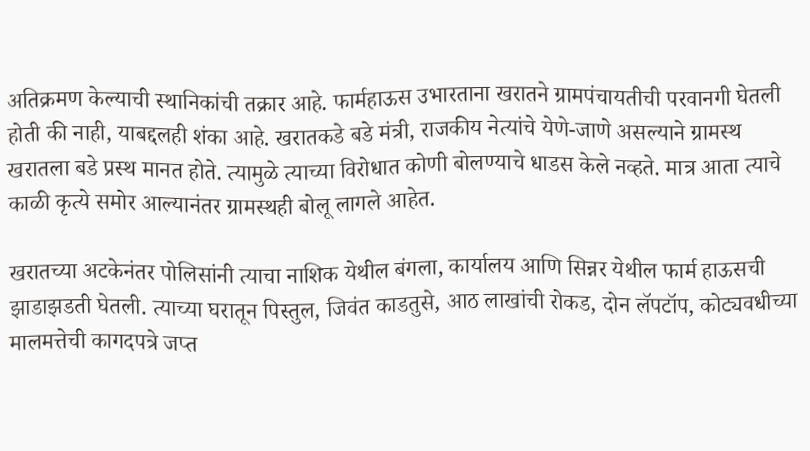अतिक्रमण केल्याची स्थानिकांची तक्रार आहे. फार्महाऊस उभारताना खरातने ग्रामपंचायतीची परवानगी घेतली होती की नाही, याबद्दलही शंका आहे. खरातकडे बडे मंत्री, राजकीय नेत्यांचे येणे-जाणे असल्याने ग्रामस्थ खरातला बडे प्रस्थ मानत होते. त्यामुळे त्याच्या विरोधात कोणी बोलण्याचे धाडस केले नव्हते. मात्र आता त्याचे काळी कृत्ये समोर आल्यानंतर ग्रामस्थही बोलू लागले आहेत.

खरातच्या अटकेनंतर पोलिसांनी त्याचा नाशिक येथील बंगला, कार्यालय आणि सिन्नर येथील फार्म हाऊसची झाडाझडती घेतली. त्याच्या घरातून पिस्तुल, जिवंत काडतुसे, आठ लाखांची रोकड, दोन लॅपटॉप, कोट्यवधीच्या मालमत्तेची कागदपत्रे जप्त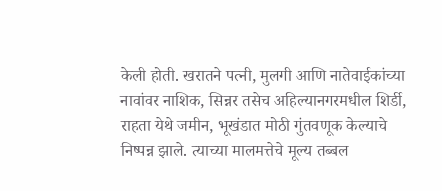केली होती. खरातने पत्नी, मुलगी आणि नातेवाईकांच्या नावांवर नाशिक, सिन्नर तसेच अहिल्यानगरमधील शिर्डी, राहता येथे जमीन, भूखंडात मोठी गुंतवणूक केल्याचे निष्पन्न झाले. त्याच्या मालमत्तेचे मूल्य तब्बल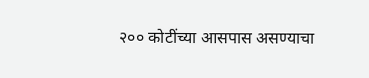२०० कोटींच्या आसपास असण्याचा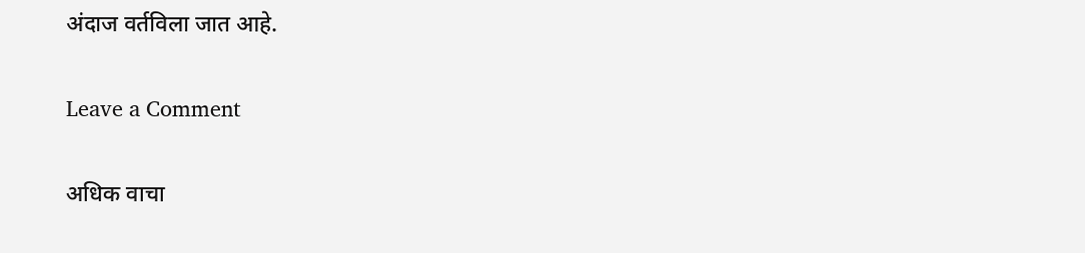अंदाज वर्तविला जात आहे.

Leave a Comment

अधिक वाचा